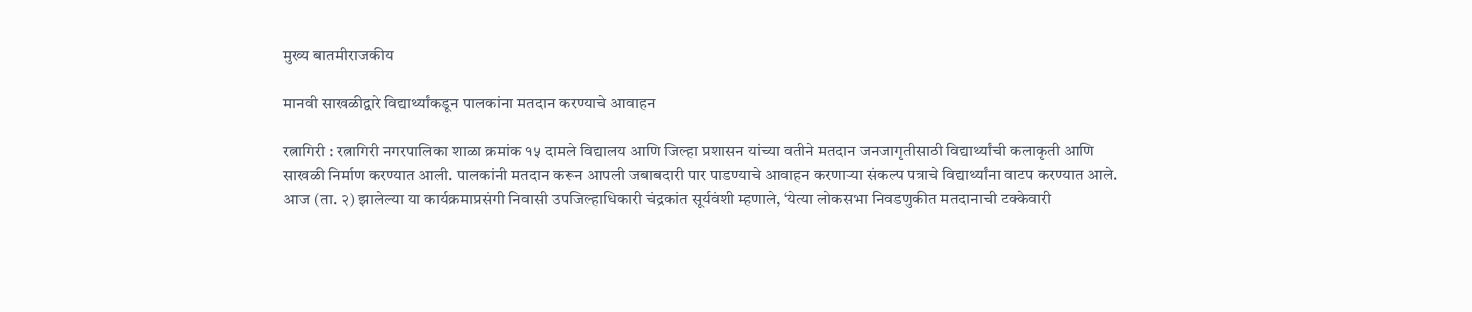मुख्य बातमीराजकीय

मानवी साखळीद्वारे विद्यार्थ्यांकडून पालकांना मतदान करण्याचे आवाहन

रत्नागिरी : रत्नागिरी नगरपालिका शाळा क्रमांक १५ दामले विद्यालय आणि जिल्हा प्रशासन यांच्या वतीने मतदान जनजागृतीसाठी विद्यार्थ्यांची कलाकृती आणि साखळी निर्माण करण्यात आली. पालकांनी मतदान करून आपली जबाबदारी पार पाडण्याचे आवाहन करणाऱ्या संकल्प पत्राचे विद्यार्थ्यांना वाटप करण्यात आले.
आज (ता. २) झालेल्या या कार्यक्रमाप्रसंगी निवासी उपजिल्हाधिकारी चंद्रकांत सूर्यवंशी म्हणाले, ‘येत्या लोकसभा निवडणुकीत मतदानाची टक्केवारी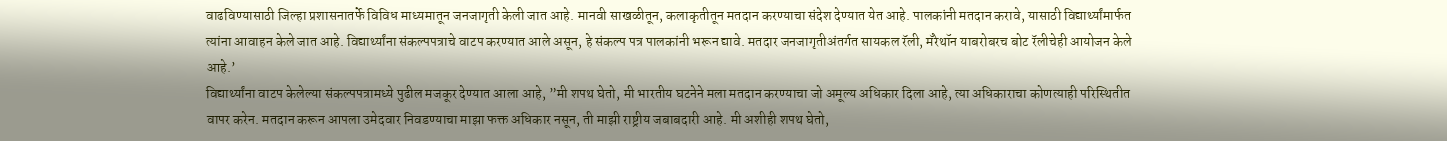वाढविण्यासाठी जिल्हा प्रशासनातर्फे विविध माध्यमातून जनजागृती केली जात आहे. मानवी साखळीतून, कलाकृतीतून मतदान करण्याचा संदेश देण्यात येत आहे. पालकांनी मतदान करावे, यासाठी विद्यार्थ्यांमार्फत त्यांना आवाहन केले जात आहे. विद्यार्थ्यांना संकल्पपत्राचे वाटप करण्यात आले असून, हे संकल्प पत्र पालकांनी भरून द्यावे. मतदार जनजागृतीअंतर्गत सायकल रॅली, मॅरेथॉन याबरोबरच बोट रॅलीचेही आयोजन केले आहे.’
विद्यार्थ्यांना वाटप केलेल्या संकल्पपत्रामध्ये पुढील मजकूर देण्यात आला आहे, ”मी शपथ घेतो, मी भारतीय घटनेने मला मतदान करण्याचा जो अमूल्य अधिकार दिला आहे, त्या अधिकाराचा कोणत्याही परिस्थितीत वापर करेन. मतदान करून आपला उमेदवार निवडण्याचा माझा फक्त अधिकार नसून, ती माझी राष्ट्रीय जबाबदारी आहे. मी अशीही शपथ घेतो,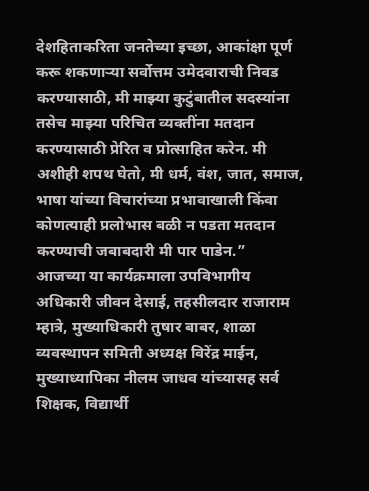देशहिताकरिता जनतेच्या इच्छा, आकांक्षा पूर्ण करू शकणाऱ्या सर्वोत्तम उमेदवाराची निवड करण्यासाठी, मी माझ्या कुटुंबातील सदस्यांना तसेच माझ्या परिचित व्यक्तींना मतदान करण्यासाठी प्रेरित व प्रोत्साहित करेन. मी अशीही शपथ घेतो, मी धर्म, वंश, जात, समाज, भाषा यांच्या विचारांच्या प्रभावाखाली किंवा कोणत्याही प्रलोभास बळी न पडता मतदान करण्याची जबाबदारी मी पार पाडेन.”
आजच्या या कार्यक्रमाला उपविभागीय अधिकारी जीवन देसाई, तहसीलदार राजाराम म्हात्रे, मुख्याधिकारी तुषार बाबर, शाळा व्यवस्थापन समिती अध्यक्ष विरेंद्र माईन, मुख्याध्यापिका नीलम जाधव यांच्यासह सर्व शिक्षक, विद्यार्थी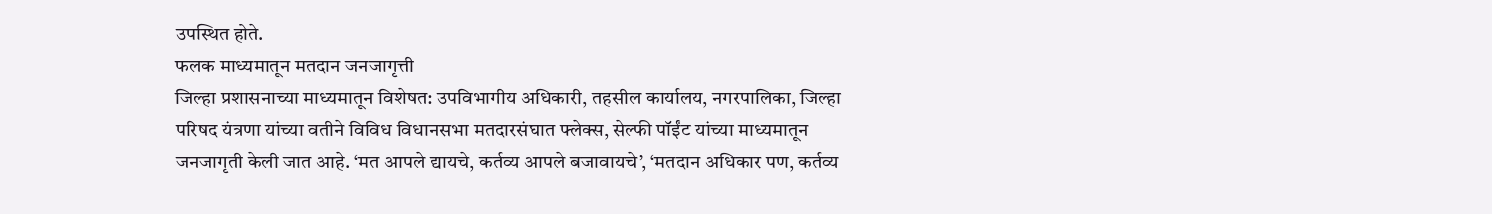उपस्थित होते.
फलक माध्यमातून मतदान जनजागृत्ती
जिल्हा प्रशासनाच्या माध्यमातून विशेषत: उपविभागीय अधिकारी, तहसील कार्यालय, नगरपालिका, जिल्हा परिषद यंत्रणा यांच्या वतीने विविध विधानसभा मतदारसंघात फ्लेक्स, सेल्फी पॉईंट यांच्या माध्यमातून जनजागृती केली जात आहे. ‘मत आपले द्यायचे, कर्तव्य आपले बजावायचे’, ‘मतदान अधिकार पण, कर्तव्य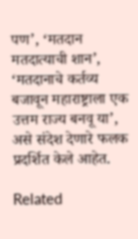पण’, ‘मतदान मतदात्याची शान’, ‘मतदानाचे कर्तव्य बजावून महाराष्ट्राला एक उत्तम राज्य बनवू या’, असे संदेश देणारे फलक प्रदर्शित केले आहेत.

Related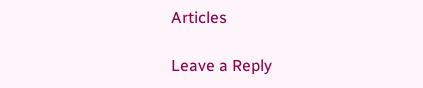Articles

Leave a Reply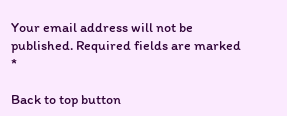Your email address will not be published. Required fields are marked *

Back to top button